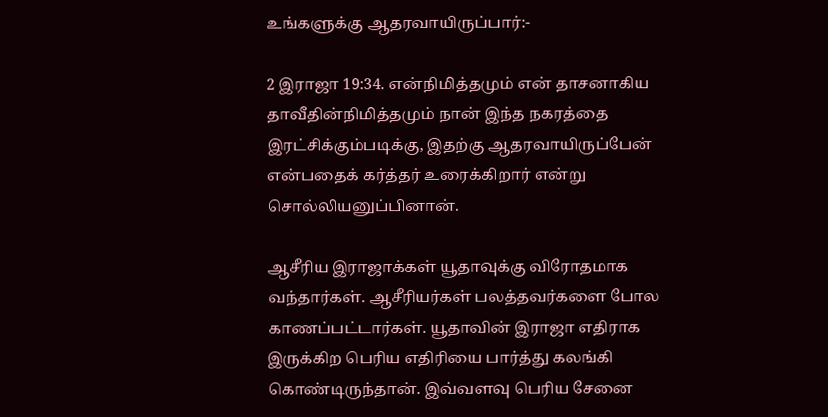உங்களுக்கு ஆதரவாயிருப்பார்:-

2 இராஜா 19:34. என்நிமித்தமும் என் தாசனாகிய தாவீதின்நிமித்தமும் நான் இந்த நகரத்தை இரட்சிக்கும்படிக்கு, இதற்கு ஆதரவாயிருப்பேன் என்பதைக் கர்த்தர் உரைக்கிறார் என்று சொல்லியனுப்பினான்.

ஆசீரிய இராஜாக்கள் யூதாவுக்கு விரோதமாக வந்தார்கள். ஆசீரியர்கள் பலத்தவர்களை போல காணப்பட்டார்கள். யூதாவின் இராஜா எதிராக இருக்கிற பெரிய எதிரியை பார்த்து கலங்கி கொண்டிருந்தான். இவ்வளவு பெரிய சேனை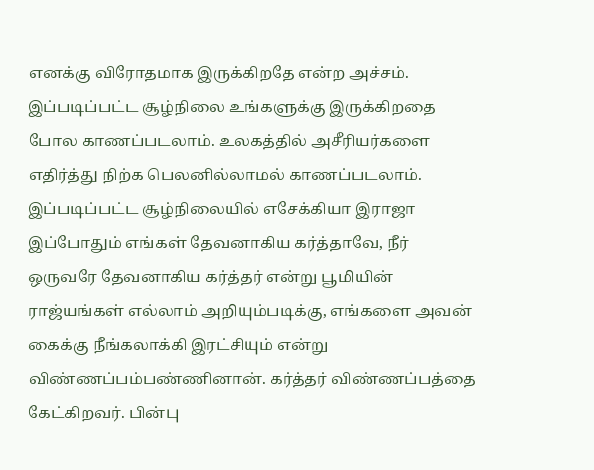எனக்கு விரோதமாக இருக்கிறதே என்ற அச்சம். இப்படிப்பட்ட சூழ்நிலை உங்களுக்கு இருக்கிறதை போல காணப்படலாம். உலகத்தில் அசீரியர்களை எதிர்த்து நிற்க பெலனில்லாமல் காணப்படலாம். இப்படிப்பட்ட சூழ்நிலையில் எசேக்கியா இராஜா இப்போதும் எங்கள் தேவனாகிய கர்த்தாவே, நீர் ஒருவரே தேவனாகிய கர்த்தர் என்று பூமியின் ராஜ்யங்கள் எல்லாம் அறியும்படிக்கு, எங்களை அவன் கைக்கு நீங்கலாக்கி இரட்சியும் என்று விண்ணப்பம்பண்ணினான். கர்த்தர் விண்ணப்பத்தை கேட்கிறவர். பின்பு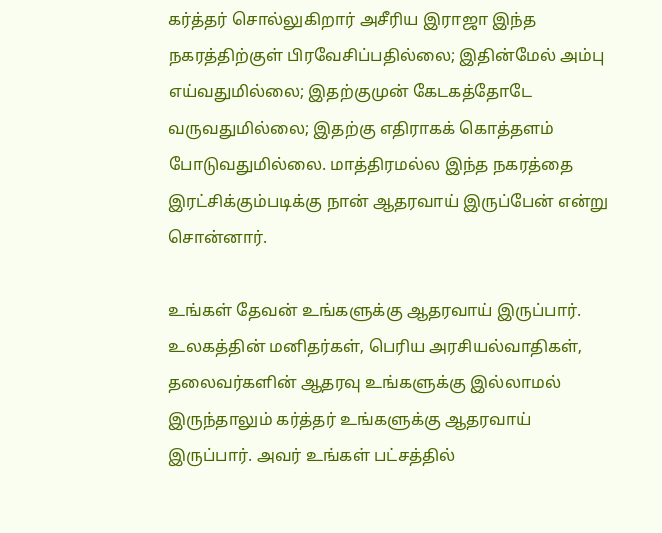கர்த்தர் சொல்லுகிறார் அசீரிய இராஜா இந்த நகரத்திற்குள் பிரவேசிப்பதில்லை; இதின்மேல் அம்பு எய்வதுமில்லை; இதற்குமுன் கேடகத்தோடே வருவதுமில்லை; இதற்கு எதிராகக் கொத்தளம் போடுவதுமில்லை. மாத்திரமல்ல இந்த நகரத்தை இரட்சிக்கும்படிக்கு நான் ஆதரவாய் இருப்பேன் என்று சொன்னார்.

உங்கள் தேவன் உங்களுக்கு ஆதரவாய் இருப்பார். உலகத்தின் மனிதர்கள், பெரிய அரசியல்வாதிகள், தலைவர்களின் ஆதரவு உங்களுக்கு இல்லாமல் இருந்தாலும் கர்த்தர் உங்களுக்கு ஆதரவாய் இருப்பார். அவர் உங்கள் பட்சத்தில்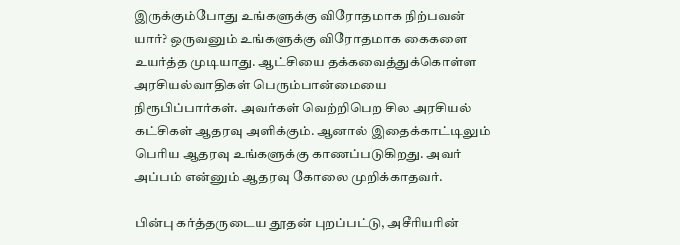இருக்கும்போது உங்களுக்கு விரோதமாக நிற்பவன் யார்? ஒருவனும் உங்களுக்கு விரோதமாக கைகளை உயர்த்த முடியாது. ஆட்சியை தக்கவைத்துக்கொள்ள அரசியல்வாதிகள் பெரும்பான்மையை நிரூபிப்பார்கள். அவர்கள் வெற்றிபெற சில அரசியல் கட்சிகள் ஆதரவு அளிக்கும். ஆனால் இதைக்காட்டிலும் பெரிய ஆதரவு உங்களுக்கு காணப்படுகிறது. அவர் அப்பம் என்னும் ஆதரவு கோலை முறிக்காதவர்.

பின்பு கர்த்தருடைய தூதன் புறப்பட்டு, அசீரியரின்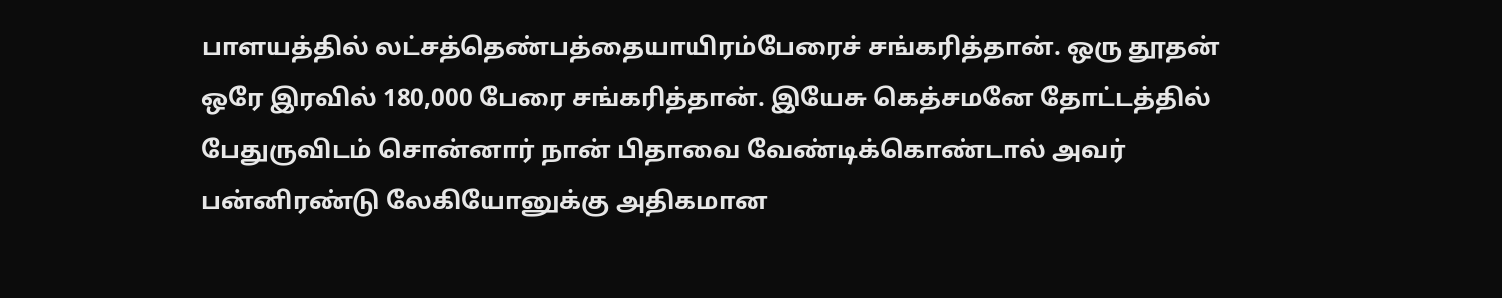பாளயத்தில் லட்சத்தெண்பத்தையாயிரம்பேரைச் சங்கரித்தான். ஒரு தூதன் ஒரே இரவில் 180,000 பேரை சங்கரித்தான். இயேசு கெத்சமனே தோட்டத்தில் பேதுருவிடம் சொன்னார் நான் பிதாவை வேண்டிக்கொண்டால் அவர் பன்னிரண்டு லேகியோனுக்கு அதிகமான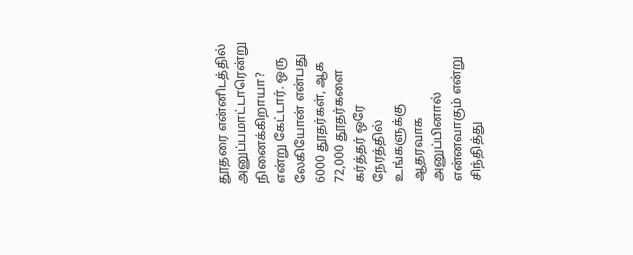தூதரை என்னிடத்தில் அனுப்பமாட்டாரென்று நினைக்கிறாயா? என்று கேட்டார். ஒரு லேகியோன் என்பது 6000 தூதர்கள், ஆக 72,000 தூதர்களை கர்த்தர் ஒரே நேரத்தில் உங்களுக்கு ஆதரவாக அனுப்பினால் என்னவாகும் என்று சிந்தித்து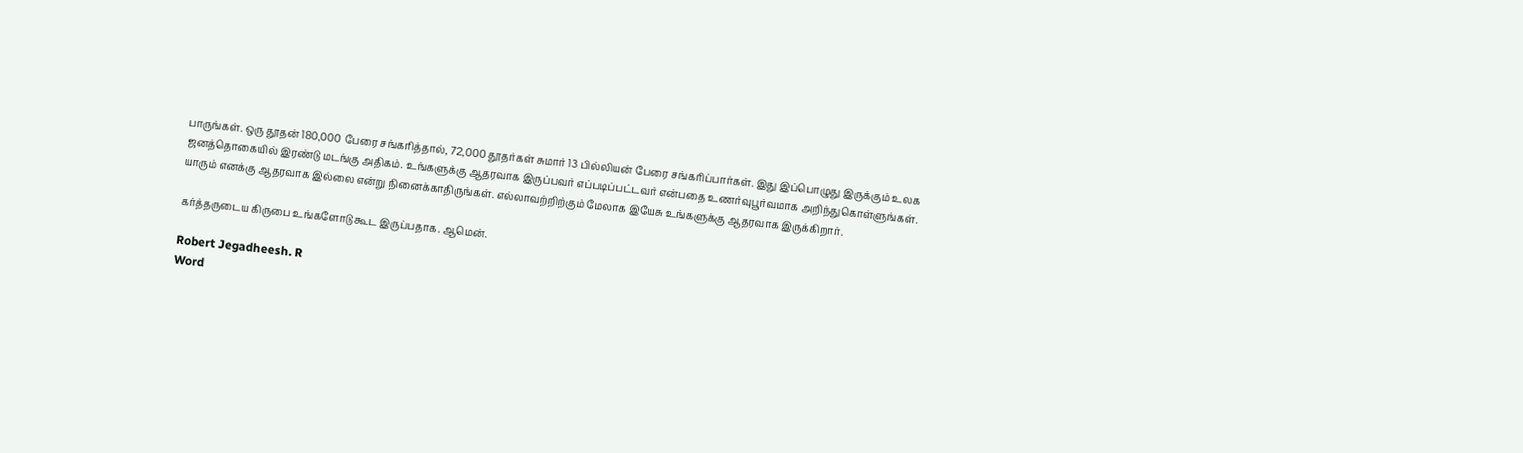பாருங்கள். ஒரு தூதன் 180,000 பேரை சங்கரித்தால், 72,000 தூதர்கள் சுமார் 13 பில்லியன் பேரை சங்கரிப்பார்கள். இது இப்பொழுது இருக்கும் உலக ஜனத்தொகையில் இரண்டு மடங்கு அதிகம். உங்களுக்கு ஆதரவாக இருப்பவர் எப்படிப்பட்டவர் என்பதை உணர்வுபூர்வமாக அறிந்துகொள்ளுங்கள். யாரும் எனக்கு ஆதரவாக இல்லை என்று நினைக்காதிருங்கள். எல்லாவற்றிற்கும் மேலாக இயேசு உங்களுக்கு ஆதரவாக இருக்கிறார்.

கர்த்தருடைய கிருபை உங்களோடு கூட இருப்பதாக. ஆமென்.

Robert Jegadheesh. R
Word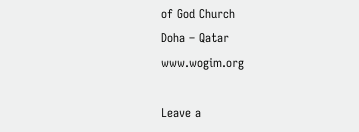of God Church
Doha – Qatar
www.wogim.org

Leave a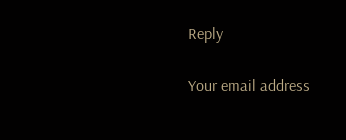Reply

Your email address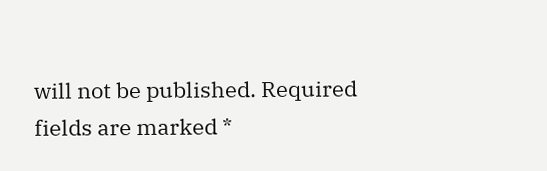will not be published. Required fields are marked *